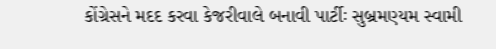કોંગ્રેસને મદદ કરવા કેજરીવાલે બનાવી પાર્ટીઃ સુબ્રમણ્યમ સ્વામી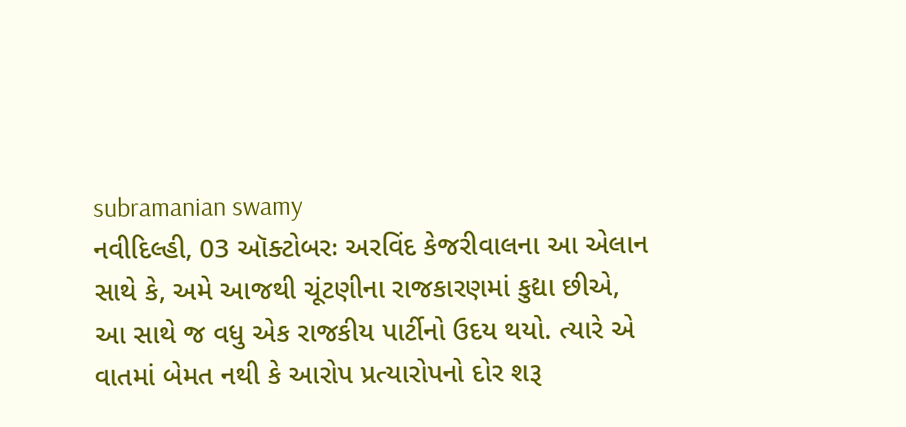subramanian swamy
નવીદિલ્હી, 03 ઑક્ટોબરઃ અરવિંદ કેજરીવાલના આ એલાન સાથે કે, અમે આજથી ચૂંટણીના રાજકારણમાં કુદ્યા છીએ, આ સાથે જ વધુ એક રાજકીય પાર્ટીનો ઉદય થયો. ત્યારે એ વાતમાં બેમત નથી કે આરોપ પ્રત્યારોપનો દોર શરૂ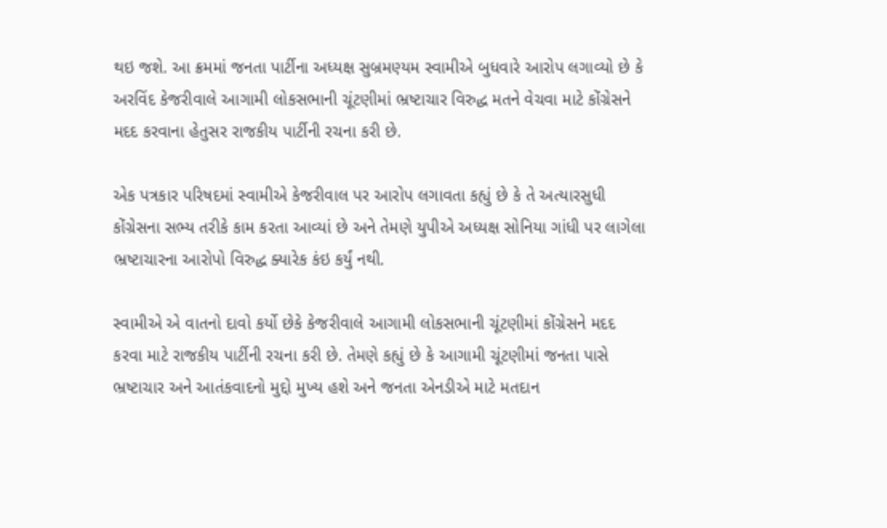થઇ જશે. આ ક્રમમાં જનતા પાર્ટીના અધ્યક્ષ સુબ્રમણ્યમ સ્વામીએ બુધવારે આરોપ લગાવ્યો છે કે અરવિંદ કેજરીવાલે આગામી લોકસભાની ચૂંટણીમાં ભ્રષ્ટાચાર વિરુદ્ધ મતને વેચવા માટે કોંગ્રેસને મદદ કરવાના હેતુસર રાજકીય પાર્ટીની રચના કરી છે.

એક પત્રકાર પરિષદમાં સ્વામીએ કેજરીવાલ પર આરોપ લગાવતા કહ્યું છે કે તે અત્યારસુધી કોંગ્રેસના સભ્ય તરીકે કામ કરતા આવ્યાં છે અને તેમણે યુપીએ અધ્યક્ષ સોનિયા ગાંધી પર લાગેલા ભ્રષ્ટાચારના આરોપો વિરુદ્ધ ક્યારેક કંઇ કર્યું નથી.

સ્વામીએ એ વાતનો દાવો કર્યો છેકે કેજરીવાલે આગામી લોકસભાની ચૂંટણીમાં કોંગ્રેસને મદદ કરવા માટે રાજકીય પાર્ટીની રચના કરી છે. તેમણે કહ્યું છે કે આગામી ચૂંટણીમાં જનતા પાસે ભ્રષ્ટાચાર અને આતંકવાદનો મુદ્દો મુખ્ય હશે અને જનતા એનડીએ માટે મતદાન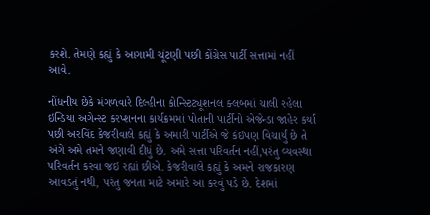કરશે. તેમણે કહ્યું કે આગામી ચૂંટણી પછી કોંગ્રેસ પાર્ટી સત્તામાં નહીં આવે.

નોંધનીય છેકે મંગળવારે દિલ્હીના કોન્સ્ટિટ્યૂશનલ ક્લબમાં ચાલી રહેલા ઇન્ડિયા અગેન્સ્ટ કરપ્શનના કાર્યક્રમમાં પોતાની પાર્ટીનો એજેન્ડા જાહેર કર્યા પછી અરવિંદ કેજરીવાલે કહ્યું કે અમારી પાર્ટીએ જે કંઇપણ વિચાર્યું છે તે અંગે અમે તમને જણાવી દીધું છે. અમે સત્તા પરિવર્તન નહીં,પરંતુ વ્યવસ્થા પરિવર્તન કરવા જઇ રહ્યાં છીએ. કેજરીવાલે કહ્યું કે અમને રાજકારણ આવડતું નથી, પરંતુ જનતા માટે અમારે આ કરવું પડે છે. દેશમાં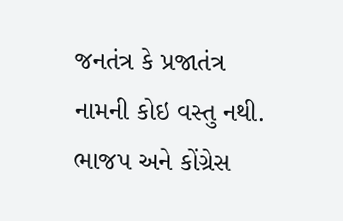જનતંત્ર કે પ્રજાતંત્ર નામની કોઇ વસ્તુ નથી. ભાજપ અને કોંગ્રેસ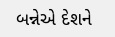બન્નેએ દેશને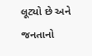લૂટ્યો છે અને જનતાનો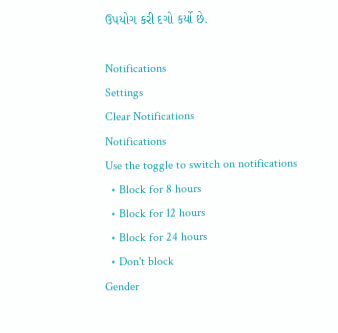ઉપયોગ કરી દગો કર્યો છે.

Notifications
Settings
Clear Notifications
Notifications
Use the toggle to switch on notifications
  • Block for 8 hours
  • Block for 12 hours
  • Block for 24 hours
  • Don't block
Gender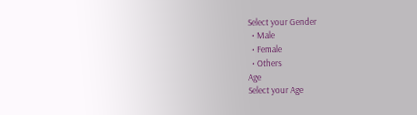Select your Gender
  • Male
  • Female
  • Others
Age
Select your Age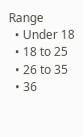Range
  • Under 18
  • 18 to 25
  • 26 to 35
  • 36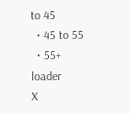to 45
  • 45 to 55
  • 55+
loader
X